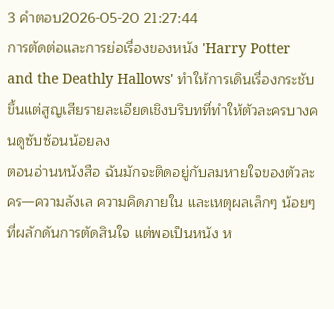3 คำตอบ2026-05-20 21:27:44
การตัดต่อและการย่อเรื่องของหนัง 'Harry Potter and the Deathly Hallows' ทำให้การเดินเรื่องกระชับขึ้นแต่สูญเสียรายละเอียดเชิงบริบทที่ทำให้ตัวละครบางคนดูซับซ้อนน้อยลง
ตอนอ่านหนังสือ ฉันมักจะติดอยู่กับลมหายใจของตัวละคร—ความลังเล ความคิดภายใน และเหตุผลเล็กๆ น้อยๆ ที่ผลักดันการตัดสินใจ แต่พอเป็นหนัง ห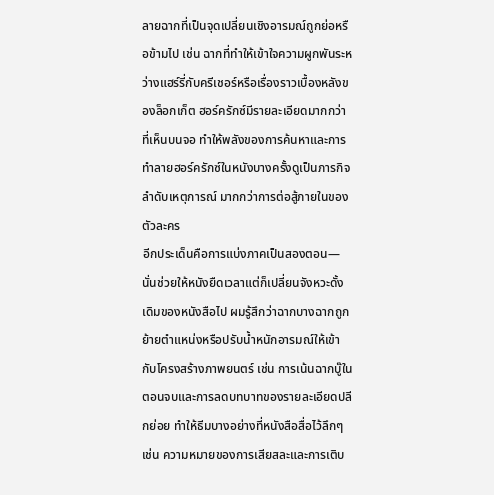ลายฉากที่เป็นจุดเปลี่ยนเชิงอารมณ์ถูกย่อหรือข้ามไป เช่น ฉากที่ทำให้เข้าใจความผูกพันระหว่างแฮร์รี่กับครีเชอร์หรือเรื่องราวเบื้องหลังของล็อกเก็ต ฮอร์ครักซ์มีรายละเอียดมากกว่าที่เห็นบนจอ ทำให้พลังของการค้นหาและการทำลายฮอร์ครักซ์ในหนังบางครั้งดูเป็นภารกิจลำดับเหตุการณ์ มากกว่าการต่อสู้ภายในของตัวละคร
อีกประเด็นคือการแบ่งภาคเป็นสองตอน—นั่นช่วยให้หนังยืดเวลาแต่ก็เปลี่ยนจังหวะดั้งเดิมของหนังสือไป ผมรู้สึกว่าฉากบางฉากถูกย้ายตำแหน่งหรือปรับน้ำหนักอารมณ์ให้เข้ากับโครงสร้างภาพยนตร์ เช่น การเน้นฉากบู๊ในตอนจบและการลดบทบาทของรายละเอียดปลีกย่อย ทำให้ธีมบางอย่างที่หนังสือสื่อไว้ลึกๆ เช่น ความหมายของการเสียสละและการเติบ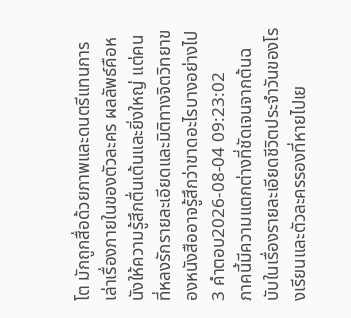โต มักถูกสื่อด้วยภาพและดนตรีแทนการเล่าเรื่องภายในของตัวละคร ผลลัพธ์คือหนังให้ความรู้สึกตื่นเต้นและยิ่งใหญ่ แต่คนที่หลงรักรายละเอียดและมิติทางจิตวิทยาของหนังสืออาจรู้สึกว่าขาดอะไรบางอย่างไป
3 คำตอบ2026-08-04 09:23:02
ภาคนี้มีความแตกต่างที่ชัดเจนจากต้นฉบับในเรื่องรายละเอียดชีวิตประจำวันของโรงเรียนและตัวละครรองที่หายไปเย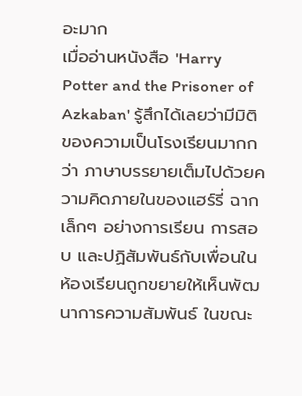อะมาก
เมื่ออ่านหนังสือ 'Harry Potter and the Prisoner of Azkaban' รู้สึกได้เลยว่ามีมิติของความเป็นโรงเรียนมากกว่า ภาษาบรรยายเต็มไปด้วยความคิดภายในของแฮร์รี่ ฉากเล็กๆ อย่างการเรียน การสอบ และปฏิสัมพันธ์กับเพื่อนในห้องเรียนถูกขยายให้เห็นพัฒนาการความสัมพันธ์ ในขณะ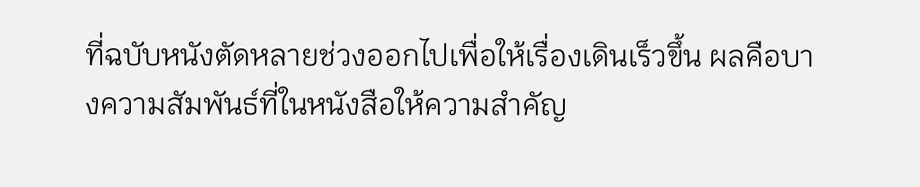ที่ฉบับหนังตัดหลายช่วงออกไปเพื่อให้เรื่องเดินเร็วขึ้น ผลคือบางความสัมพันธ์ที่ในหนังสือให้ความสำคัญ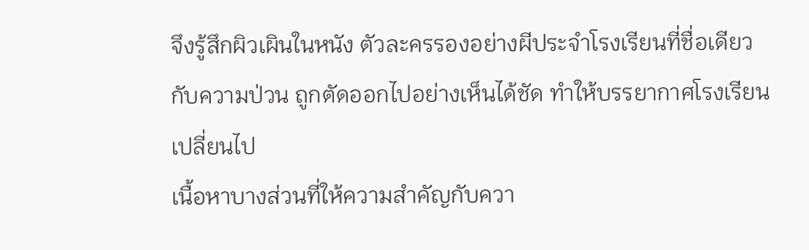จึงรู้สึกผิวเผินในหนัง ตัวละครรองอย่างผีประจำโรงเรียนที่ชื่อเดียวกับความป่วน ถูกตัดออกไปอย่างเห็นได้ชัด ทำให้บรรยากาศโรงเรียนเปลี่ยนไป
เนื้อหาบางส่วนที่ให้ความสำคัญกับควา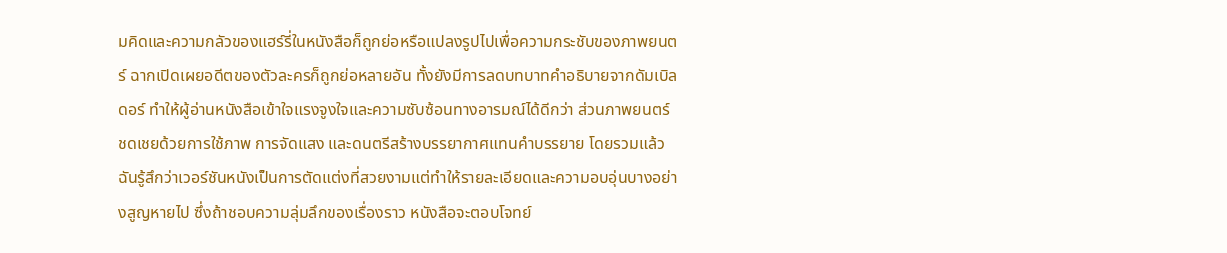มคิดและความกลัวของแฮร์รี่ในหนังสือก็ถูกย่อหรือแปลงรูปไปเพื่อความกระชับของภาพยนตร์ ฉากเปิดเผยอดีตของตัวละครก็ถูกย่อหลายอัน ทั้งยังมีการลดบทบาทคำอธิบายจากดัมเบิลดอร์ ทำให้ผู้อ่านหนังสือเข้าใจแรงจูงใจและความซับซ้อนทางอารมณ์ได้ดีกว่า ส่วนภาพยนตร์ชดเชยด้วยการใช้ภาพ การจัดแสง และดนตรีสร้างบรรยากาศแทนคำบรรยาย โดยรวมแล้วฉันรู้สึกว่าเวอร์ชันหนังเป็นการตัดแต่งที่สวยงามแต่ทำให้รายละเอียดและความอบอุ่นบางอย่างสูญหายไป ซึ่งถ้าชอบความลุ่มลึกของเรื่องราว หนังสือจะตอบโจทย์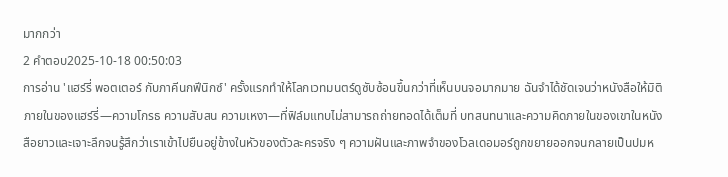มากกว่า
2 คำตอบ2025-10-18 00:50:03
การอ่าน 'แฮร์รี่ พอตเตอร์ กับภาคีนกฟีนิกซ์' ครั้งแรกทำให้โลกเวทมนตร์ดูซับซ้อนขึ้นกว่าที่เห็นบนจอมากมาย ฉันจำได้ชัดเจนว่าหนังสือให้มิติภายในของแฮร์รี่—ความโกรธ ความสับสน ความเหงา—ที่ฟิล์มแทบไม่สามารถถ่ายทอดได้เต็มที่ บทสนทนาและความคิดภายในของเขาในหนังสือยาวและเจาะลึกจนรู้สึกว่าเราเข้าไปยืนอยู่ข้างในหัวของตัวละครจริง ๆ ความฝันและภาพจำของโวลเดอมอร์ถูกขยายออกจนกลายเป็นปมห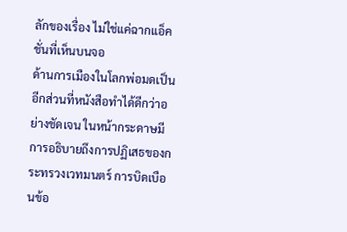ลักของเรื่อง ไม่ใช่แค่ฉากแอ็คชั่นที่เห็นบนจอ
ด้านการเมืองในโลกพ่อมดเป็นอีกส่วนที่หนังสือทำได้ดีกว่าอย่างชัดเจน ในหน้ากระดาษมีการอธิบายถึงการปฏิเสธของกระทรวงเวทมนตร์ การบิดเบือนข้อ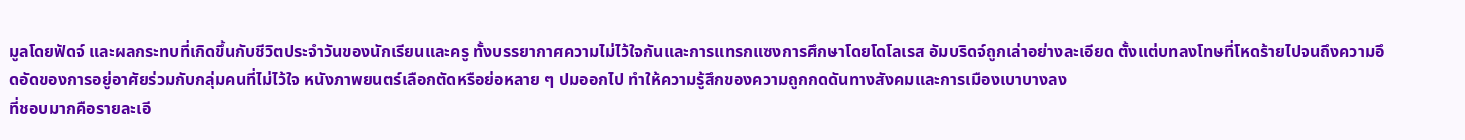มูลโดยฟัดจ์ และผลกระทบที่เกิดขึ้นกับชีวิตประจำวันของนักเรียนและครู ทั้งบรรยากาศความไม่ไว้ใจกันและการแทรกแซงการศึกษาโดยโดโลเรส อัมบริดจ์ถูกเล่าอย่างละเอียด ตั้งแต่บทลงโทษที่โหดร้ายไปจนถึงความอึดอัดของการอยู่อาศัยร่วมกับกลุ่มคนที่ไม่ไว้ใจ หนังภาพยนตร์เลือกตัดหรือย่อหลาย ๆ ปมออกไป ทำให้ความรู้สึกของความถูกกดดันทางสังคมและการเมืองเบาบางลง
ที่ชอบมากคือรายละเอี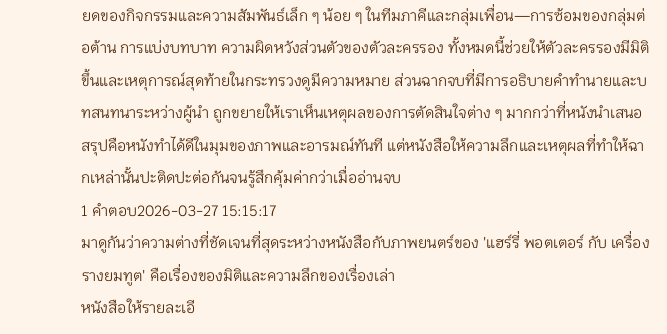ยดของกิจกรรมและความสัมพันธ์เล็ก ๆ น้อย ๆ ในทีมภาคีและกลุ่มเพื่อน—การซ้อมของกลุ่มต่อต้าน การแบ่งบทบาท ความผิดหวังส่วนตัวของตัวละครรอง ทั้งหมดนี้ช่วยให้ตัวละครรองมีมิติขึ้นและเหตุการณ์สุดท้ายในกระทรวงดูมีความหมาย ส่วนฉากจบที่มีการอธิบายคำทำนายและบทสนทนาระหว่างผู้นำ ถูกขยายให้เราเห็นเหตุผลของการตัดสินใจต่าง ๆ มากกว่าที่หนังนำเสนอ สรุปคือหนังทำได้ดีในมุมของภาพและอารมณ์ทันที แต่หนังสือให้ความลึกและเหตุผลที่ทำให้ฉากเหล่านั้นปะติดปะต่อกันจนรู้สึกคุ้มค่ากว่าเมื่ออ่านจบ
1 คำตอบ2026-03-27 15:15:17
มาดูกันว่าความต่างที่ชัดเจนที่สุดระหว่างหนังสือกับภาพยนตร์ของ 'แฮร์รี่ พอตเตอร์ กับ เครื่องรางยมทูต' คือเรื่องของมิติและความลึกของเรื่องเล่า
หนังสือให้รายละเอี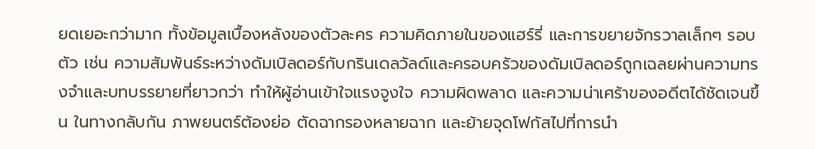ยดเยอะกว่ามาก ทั้งข้อมูลเบื้องหลังของตัวละคร ความคิดภายในของแฮร์รี่ และการขยายจักรวาลเล็กๆ รอบตัว เช่น ความสัมพันธ์ระหว่างดัมเบิลดอร์กับกรินเดลวัลด์และครอบครัวของดัมเบิลดอร์ถูกเฉลยผ่านความทรงจำและบทบรรยายที่ยาวกว่า ทำให้ผู้อ่านเข้าใจแรงจูงใจ ความผิดพลาด และความน่าเศร้าของอดีตได้ชัดเจนขึ้น ในทางกลับกัน ภาพยนตร์ต้องย่อ ตัดฉากรองหลายฉาก และย้ายจุดโฟกัสไปที่การนำ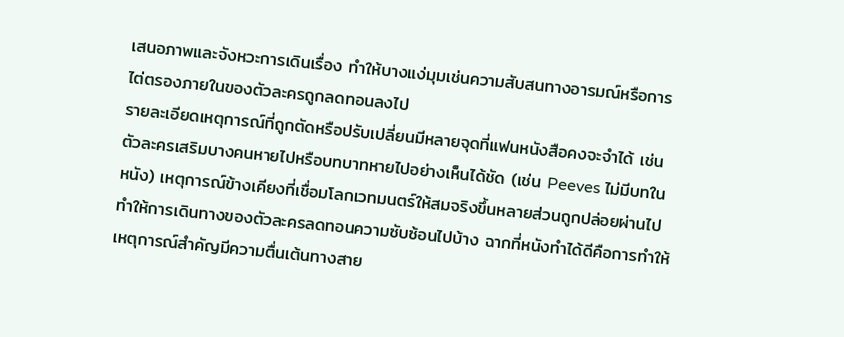เสนอภาพและจังหวะการเดินเรื่อง ทำให้บางแง่มุมเช่นความสับสนทางอารมณ์หรือการไต่ตรองภายในของตัวละครถูกลดทอนลงไป
รายละเอียดเหตุการณ์ที่ถูกตัดหรือปรับเปลี่ยนมีหลายจุดที่แฟนหนังสือคงจะจำได้ เช่น ตัวละครเสริมบางคนหายไปหรือบทบาทหายไปอย่างเห็นได้ชัด (เช่น Peeves ไม่มีบทในหนัง) เหตุการณ์ข้างเคียงที่เชื่อมโลกเวทมนตร์ให้สมจริงขึ้นหลายส่วนถูกปล่อยผ่านไป ทำให้การเดินทางของตัวละครลดทอนความซับซ้อนไปบ้าง ฉากที่หนังทำได้ดีคือการทำให้เหตุการณ์สำคัญมีความตื่นเต้นทางสาย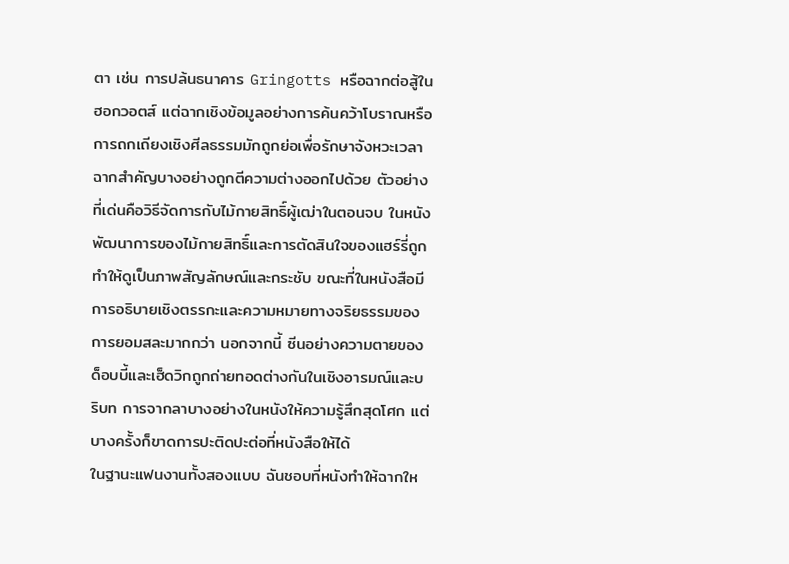ตา เช่น การปล้นธนาคาร Gringotts หรือฉากต่อสู้ในฮอกวอตส์ แต่ฉากเชิงข้อมูลอย่างการค้นคว้าโบราณหรือการถกเถียงเชิงศีลธรรมมักถูกย่อเพื่อรักษาจังหวะเวลา
ฉากสำคัญบางอย่างถูกตีความต่างออกไปด้วย ตัวอย่างที่เด่นคือวิธีจัดการกับไม้กายสิทธิ์ผู้เฒ่าในตอนจบ ในหนังพัฒนาการของไม้กายสิทธิ์และการตัดสินใจของแฮร์รี่ถูกทำให้ดูเป็นภาพสัญลักษณ์และกระชับ ขณะที่ในหนังสือมีการอธิบายเชิงตรรกะและความหมายทางจริยธรรมของการยอมสละมากกว่า นอกจากนี้ ซีนอย่างความตายของด็อบบี้และเฮ็ดวิกถูกถ่ายทอดต่างกันในเชิงอารมณ์และบริบท การจากลาบางอย่างในหนังให้ความรู้สึกสุดโศก แต่บางครั้งก็ขาดการปะติดปะต่อที่หนังสือให้ได้
ในฐานะแฟนงานทั้งสองแบบ ฉันชอบที่หนังทำให้ฉากให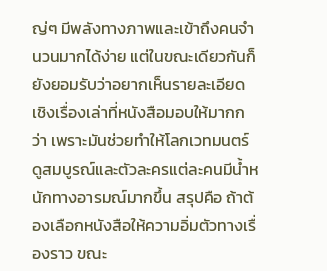ญ่ๆ มีพลังทางภาพและเข้าถึงคนจำนวนมากได้ง่าย แต่ในขณะเดียวกันก็ยังยอมรับว่าอยากเห็นรายละเอียดเชิงเรื่องเล่าที่หนังสือมอบให้มากกว่า เพราะมันช่วยทำให้โลกเวทมนตร์ดูสมบูรณ์และตัวละครแต่ละคนมีน้ำหนักทางอารมณ์มากขึ้น สรุปคือ ถ้าต้องเลือกหนังสือให้ความอิ่มตัวทางเรื่องราว ขณะ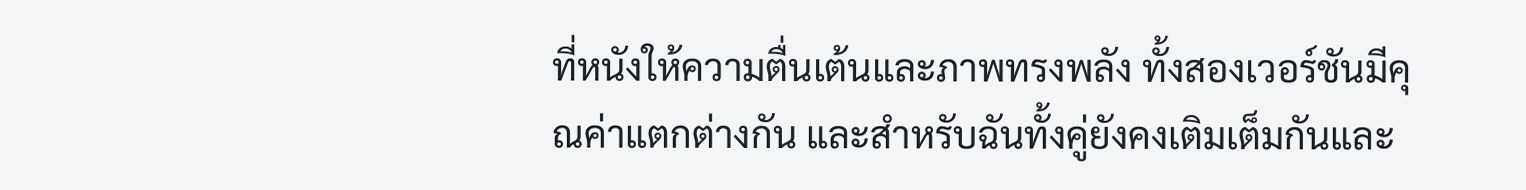ที่หนังให้ความตื่นเต้นและภาพทรงพลัง ทั้งสองเวอร์ชันมีคุณค่าแตกต่างกัน และสำหรับฉันทั้งคู่ยังคงเติมเต็มกันและ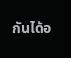กันได้อ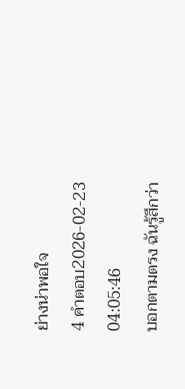ย่างน่าพอใจ
4 คำตอบ2026-02-23 04:05:46
บอกตามตรง ฉันรู้สึกว่า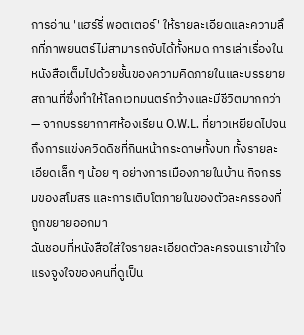การอ่าน 'แฮร์รี่ พอตเตอร์' ให้รายละเอียดและความลึกที่ภาพยนตร์ไม่สามารถจับได้ทั้งหมด การเล่าเรื่องในหนังสือเต็มไปด้วยชั้นของความคิดภายในและบรรยายสถานที่ซึ่งทำให้โลกเวทมนตร์กว้างและมีชีวิตมากกว่า — จากบรรยากาศห้องเรียน O.W.L. ที่ยาวเหยียดไปจนถึงการแข่งควิดดิชที่กินหน้ากระดาษทั้งบท ทั้งรายละเอียดเล็ก ๆ น้อย ๆ อย่างการเมืองภายในบ้าน กิจกรรมของสโมสร และการเติบโตภายในของตัวละครรองที่ถูกขยายออกมา
ฉันชอบที่หนังสือใส่ใจรายละเอียดตัวละครจนเราเข้าใจแรงจูงใจของคนที่ดูเป็น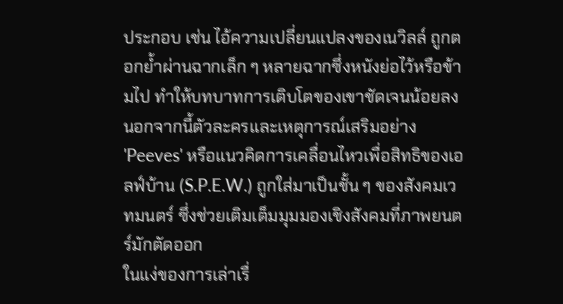ประกอบ เช่น ไอ้ความเปลี่ยนแปลงของเนวิลล์ ถูกตอกย้ำผ่านฉากเล็ก ๆ หลายฉากซึ่งหนังย่อไว้หรือข้ามไป ทำให้บทบาทการเติบโตของเขาชัดเจนน้อยลง นอกจากนี้ตัวละครและเหตุการณ์เสริมอย่าง 'Peeves' หรือแนวคิดการเคลื่อนไหวเพื่อสิทธิของเอลฟ์บ้าน (S.P.E.W.) ถูกใส่มาเป็นชั้น ๆ ของสังคมเวทมนตร์ ซึ่งช่วยเติมเต็มมุมมองเชิงสังคมที่ภาพยนตร์มักตัดออก
ในแง่ของการเล่าเรื่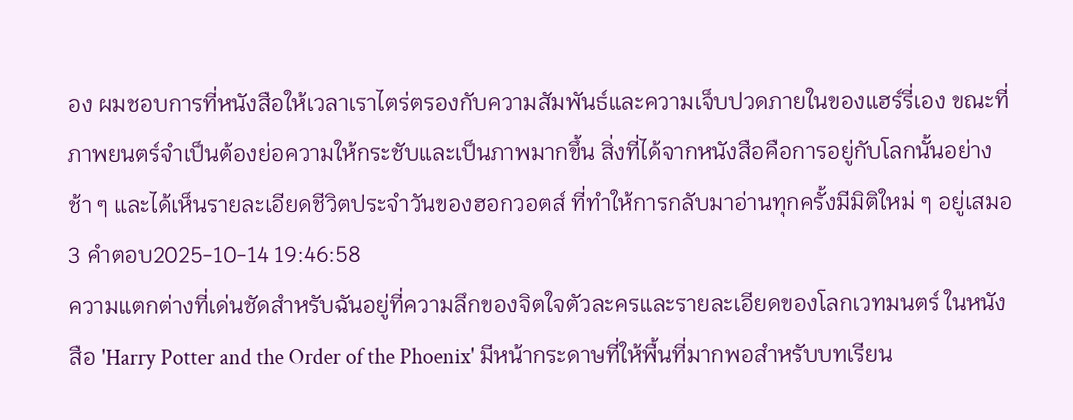อง ผมชอบการที่หนังสือให้เวลาเราไตร่ตรองกับความสัมพันธ์และความเจ็บปวดภายในของแฮร์รี่เอง ขณะที่ภาพยนตร์จำเป็นต้องย่อความให้กระชับและเป็นภาพมากขึ้น สิ่งที่ได้จากหนังสือคือการอยู่กับโลกนั้นอย่างช้า ๆ และได้เห็นรายละเอียดชีวิตประจำวันของฮอกวอตส์ ที่ทำให้การกลับมาอ่านทุกครั้งมีมิติใหม่ ๆ อยู่เสมอ
3 คำตอบ2025-10-14 19:46:58
ความแตกต่างที่เด่นชัดสำหรับฉันอยู่ที่ความลึกของจิตใจตัวละครและรายละเอียดของโลกเวทมนตร์ ในหนังสือ 'Harry Potter and the Order of the Phoenix' มีหน้ากระดาษที่ให้พื้นที่มากพอสำหรับบทเรียน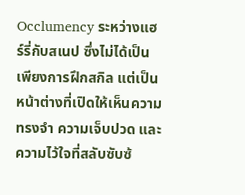Occlumency ระหว่างแฮร์รี่กับสเนป ซึ่งไม่ได้เป็นเพียงการฝึกสกิล แต่เป็นหน้าต่างที่เปิดให้เห็นความทรงจำ ความเจ็บปวด และความไว้ใจที่สลับซับซ้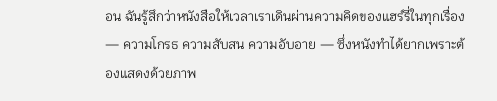อน ฉันรู้สึกว่าหนังสือให้เวลาเราเดินผ่านความคิดของแฮร์รี่ในทุกเรื่อง — ความโกรธ ความสับสน ความอับอาย — ซึ่งหนังทำได้ยากเพราะต้องแสดงด้วยภาพ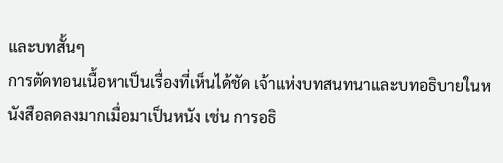และบทสั้นๆ
การตัดทอนเนื้อหาเป็นเรื่องที่เห็นได้ชัด เจ้าแห่งบทสนทนาและบทอธิบายในหนังสือลดลงมากเมื่อมาเป็นหนัง เช่น การอธิ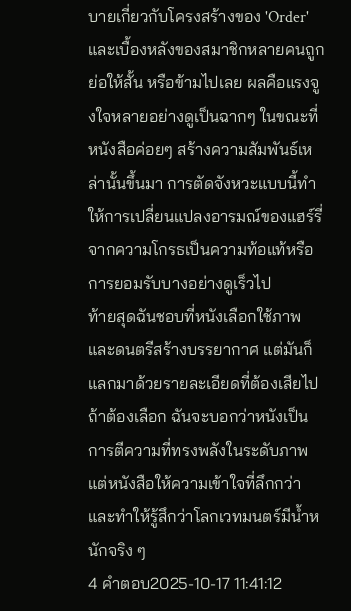บายเกี่ยวกับโครงสร้างของ 'Order' และเบื้องหลังของสมาชิกหลายคนถูกย่อให้สั้น หรือข้ามไปเลย ผลคือแรงจูงใจหลายอย่างดูเป็นฉากๆ ในขณะที่หนังสือค่อยๆ สร้างความสัมพันธ์เหล่านั้นขึ้นมา การตัดจังหวะแบบนี้ทำให้การเปลี่ยนแปลงอารมณ์ของแฮร์รี่จากความโกรธเป็นความท้อแท้หรือการยอมรับบางอย่างดูเร็วไป
ท้ายสุดฉันชอบที่หนังเลือกใช้ภาพและดนตรีสร้างบรรยากาศ แต่มันก็แลกมาด้วยรายละเอียดที่ต้องเสียไป ถ้าต้องเลือก ฉันจะบอกว่าหนังเป็นการตีความที่ทรงพลังในระดับภาพ แต่หนังสือให้ความเข้าใจที่ลึกกว่าและทำให้รู้สึกว่าโลกเวทมนตร์มีน้ำหนักจริง ๆ
4 คำตอบ2025-10-17 11:41:12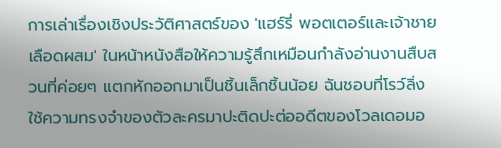การเล่าเรื่องเชิงประวัติศาสตร์ของ 'แฮร์รี่ พอตเตอร์และเจ้าชายเลือดผสม' ในหน้าหนังสือให้ความรู้สึกเหมือนกำลังอ่านงานสืบสวนที่ค่อยๆ แตกหักออกมาเป็นชิ้นเล็กชิ้นน้อย ฉันชอบที่โรว์ลิ่งใช้ความทรงจำของตัวละครมาปะติดปะต่ออดีตของโวลเดอมอ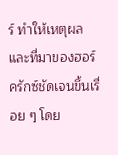ร์ ทำให้เหตุผลและที่มาของฮอร์ครักซ์ชัดเจนขึ้นเรื่อย ๆ โดย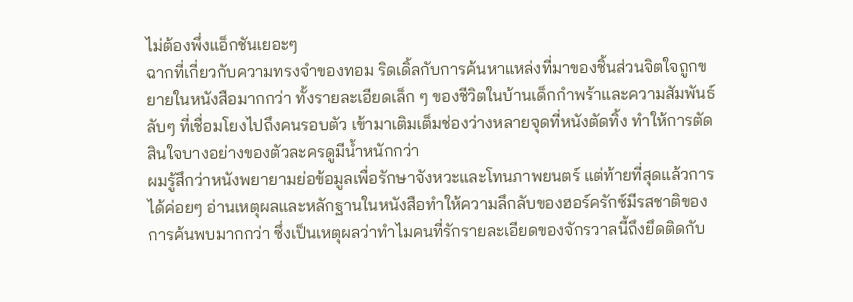ไม่ต้องพึ่งแอ็กชันเยอะๆ
ฉากที่เกี่ยวกับความทรงจำของทอม ริดเดิ้ลกับการค้นหาแหล่งที่มาของชิ้นส่วนจิตใจถูกขยายในหนังสือมากกว่า ทั้งรายละเอียดเล็ก ๆ ของชีวิตในบ้านเด็กกำพร้าและความสัมพันธ์ลับๆ ที่เชื่อมโยงไปถึงคนรอบตัว เข้ามาเติมเต็มช่องว่างหลายจุดที่หนังตัดทิ้ง ทำให้การตัดสินใจบางอย่างของตัวละครดูมีน้ำหนักกว่า
ผมรู้สึกว่าหนังพยายามย่อข้อมูลเพื่อรักษาจังหวะและโทนภาพยนตร์ แต่ท้ายที่สุดแล้วการได้ค่อยๆ อ่านเหตุผลและหลักฐานในหนังสือทำให้ความลึกลับของฮอร์ครักซ์มีรสชาติของการค้นพบมากกว่า ซึ่งเป็นเหตุผลว่าทำไมคนที่รักรายละเอียดของจักรวาลนี้ถึงยึดติดกับ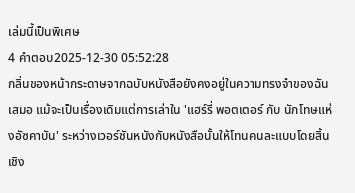เล่มนี้เป็นพิเศษ
4 คำตอบ2025-12-30 05:52:28
กลิ่นของหน้ากระดาษจากฉบับหนังสือยังคงอยู่ในความทรงจำของฉันเสมอ แม้จะเป็นเรื่องเดิมแต่การเล่าใน 'แฮร์รี่ พอตเตอร์ กับ นักโทษแห่งอัซคาบัน' ระหว่างเวอร์ชันหนังกับหนังสือนั้นให้โทนคนละแบบโดยสิ้นเชิง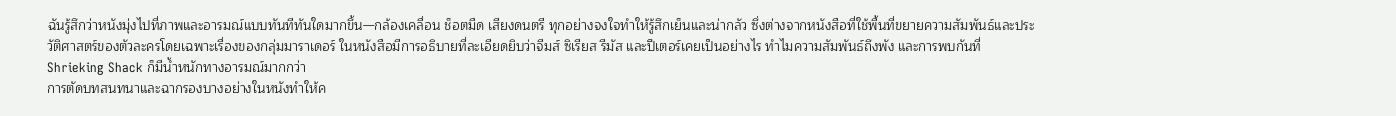ฉันรู้สึกว่าหนังมุ่งไปที่ภาพและอารมณ์แบบทันทีทันใดมากขึ้น—กล้องเคลื่อน ช็อตมืด เสียงดนตรี ทุกอย่างจงใจทำให้รู้สึกเย็นและน่ากลัว ซึ่งต่างจากหนังสือที่ใช้พื้นที่ขยายความสัมพันธ์และประวัติศาสตร์ของตัวละครโดยเฉพาะเรื่องของกลุ่มมาราเดอร์ ในหนังสือมีการอธิบายที่ละเอียดยิบว่าจีมส์ ซิเรียส รีมัส และปีเตอร์เคยเป็นอย่างไร ทำไมความสัมพันธ์ถึงพัง และการพบกันที่ Shrieking Shack ก็มีน้ำหนักทางอารมณ์มากกว่า
การตัดบทสนทนาและฉากรองบางอย่างในหนังทำให้ค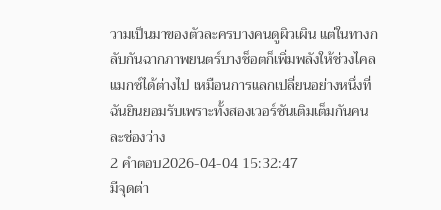วามเป็นมาของตัวละครบางคนดูผิวเผิน แต่ในทางกลับกันฉากภาพยนตร์บางช็อตก็เพิ่มพลังให้ช่วงไคลแมกซ์ได้ต่างไป เหมือนการแลกเปลี่ยนอย่างหนึ่งที่ฉันยินยอมรับเพราะทั้งสองเวอร์ชันเติมเต็มกันคนละช่องว่าง
2 คำตอบ2026-04-04 15:32:47
มีจุดต่า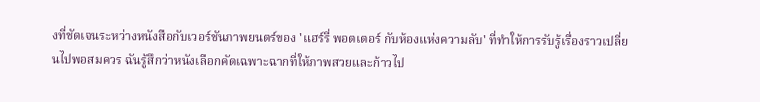งที่ชัดเจนระหว่างหนังสือกับเวอร์ชันภาพยนตร์ของ 'แฮร์รี่ พอตเตอร์ กับห้องแห่งความลับ' ที่ทำให้การรับรู้เรื่องราวเปลี่ยนไปพอสมควร ฉันรู้สึกว่าหนังเลือกคัดเฉพาะฉากที่ให้ภาพสวยและก้าวไป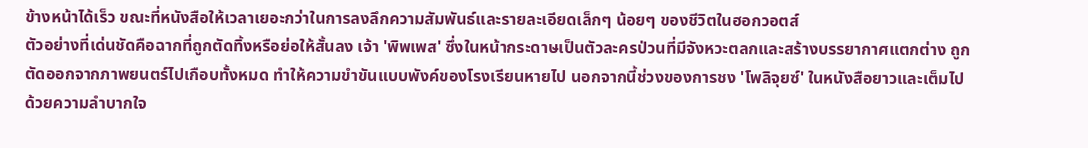ข้างหน้าได้เร็ว ขณะที่หนังสือให้เวลาเยอะกว่าในการลงลึกความสัมพันธ์และรายละเอียดเล็กๆ น้อยๆ ของชีวิตในฮอกวอตส์
ตัวอย่างที่เด่นชัดคือฉากที่ถูกตัดทิ้งหรือย่อให้สั้นลง เจ้า 'พิพเพส' ซึ่งในหน้ากระดาษเป็นตัวละครป่วนที่มีจังหวะตลกและสร้างบรรยากาศแตกต่าง ถูกตัดออกจากภาพยนตร์ไปเกือบทั้งหมด ทำให้ความขำขันแบบพังค์ของโรงเรียนหายไป นอกจากนี้ช่วงของการชง 'โพลิจุยซ์' ในหนังสือยาวและเต็มไปด้วยความลำบากใจ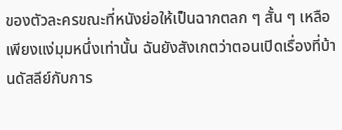ของตัวละครขณะที่หนังย่อให้เป็นฉากตลก ๆ สั้น ๆ เหลือเพียงแง่มุมหนึ่งเท่านั้น ฉันยังสังเกตว่าตอนเปิดเรื่องที่บ้านดัสลีย์กับการ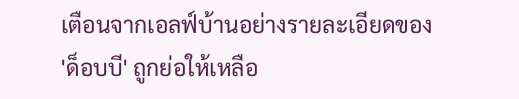เตือนจากเอลฟ์บ้านอย่างรายละเอียดของ 'ด็อบบี' ถูกย่อให้เหลือ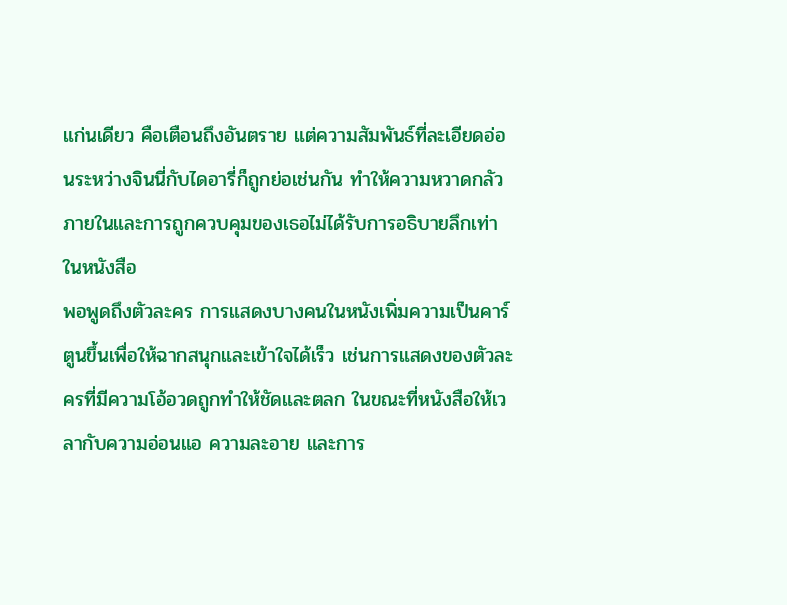แก่นเดียว คือเตือนถึงอันตราย แต่ความสัมพันธ์ที่ละเอียดอ่อนระหว่างจินนี่กับไดอารี่ก็ถูกย่อเช่นกัน ทำให้ความหวาดกลัวภายในและการถูกควบคุมของเธอไม่ได้รับการอธิบายลึกเท่าในหนังสือ
พอพูดถึงตัวละคร การแสดงบางคนในหนังเพิ่มความเป็นคาร์ตูนขึ้นเพื่อให้ฉากสนุกและเข้าใจได้เร็ว เช่นการแสดงของตัวละครที่มีความโอ้อวดถูกทำให้ชัดและตลก ในขณะที่หนังสือให้เวลากับความอ่อนแอ ความละอาย และการ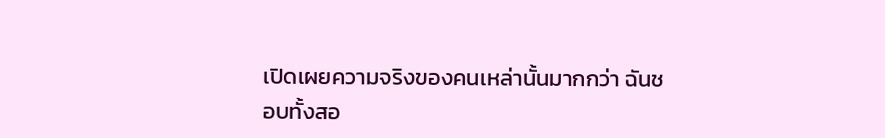เปิดเผยความจริงของคนเหล่านั้นมากกว่า ฉันชอบทั้งสอ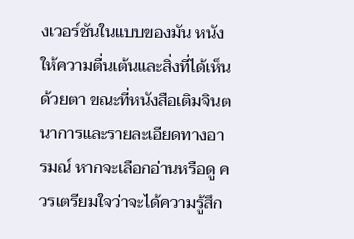งเวอร์ชันในแบบของมัน หนังให้ความตื่นเต้นและสิ่งที่ได้เห็นด้วยตา ขณะที่หนังสือเติมจินตนาการและรายละเอียดทางอารมณ์ หากจะเลือกอ่านหรือดู ควรเตรียมใจว่าจะได้ความรู้สึก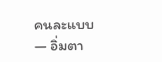คนละแบบ — อิ่มตา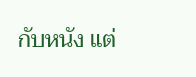กับหนัง แต่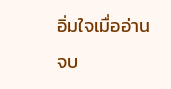อิ่มใจเมื่ออ่านจบ